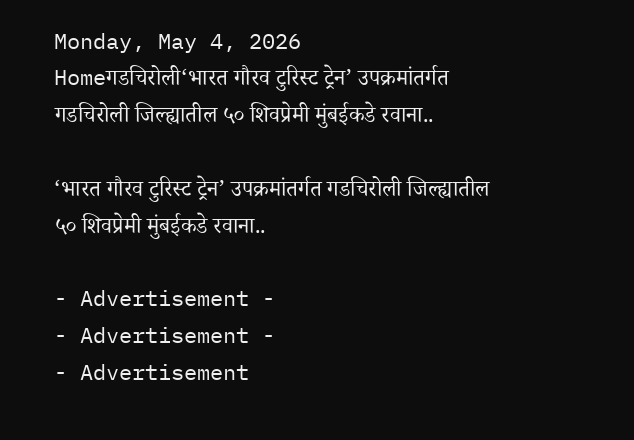Monday, May 4, 2026
Homeगडचिरोली‘भारत गौरव टुरिस्ट ट्रेन’ उपक्रमांतर्गत गडचिरोली जिल्ह्यातील ५० शिवप्रेमी मुंबईकडे रवाना..

‘भारत गौरव टुरिस्ट ट्रेन’ उपक्रमांतर्गत गडचिरोली जिल्ह्यातील ५० शिवप्रेमी मुंबईकडे रवाना..

- Advertisement -
- Advertisement -
- Advertisement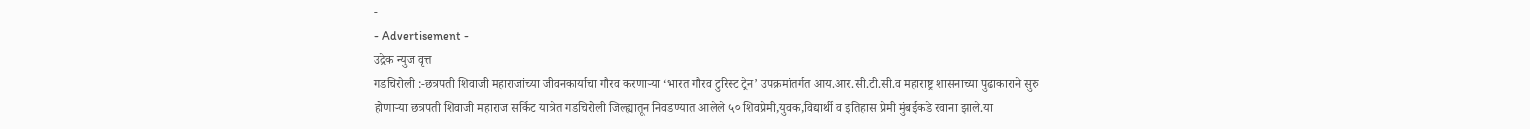-
- Advertisement -
उद्रेक न्युज वृत्त
गडचिरोली :-छत्रपती शिवाजी महाराजांच्या जीवनकार्याचा गौरव करणाऱ्या ‘भारत गौरव टुरिस्ट ट्रेन’ उपक्रमांतर्गत आय.आर.सी.टी.सी.व महाराष्ट्र शासनाच्या पुढाकाराने सुरु होणाऱ्या छत्रपती शिवाजी महाराज सर्किट यात्रेत गडचिरोली जिल्ह्यातून निवडण्यात आलेले ५० शिवप्रेमी,युवक,विद्यार्थी व इतिहास प्रेमी मुंबईकडे रवाना झाले.या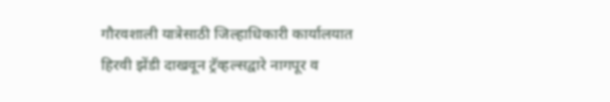गौरवशाली यात्रेसाठी जिल्हाधिकारी कार्यालयात हिरवी झेंडी दाखवून ट्रॅव्हल्सद्वारे नागपूर व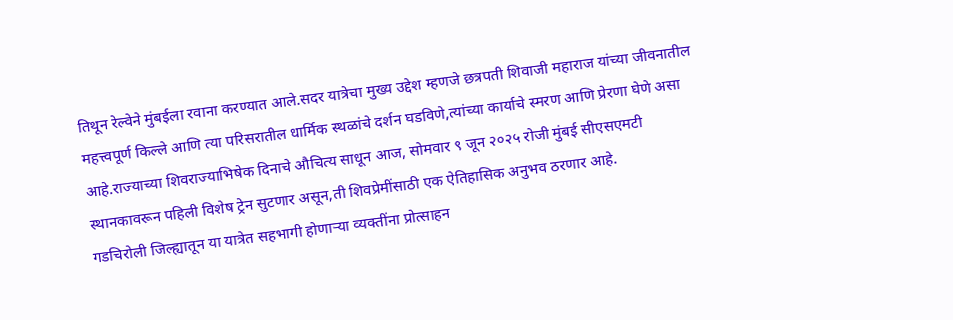तिथून रेल्वेने मुंबईला रवाना करण्यात आले.सदर यात्रेचा मुख्य उद्देश म्हणजे छत्रपती शिवाजी महाराज यांच्या जीवनातील महत्त्वपूर्ण किल्ले आणि त्या परिसरातील धार्मिक स्थळांचे दर्शन घडविणे,त्यांच्या कार्याचे स्मरण आणि प्रेरणा घेणे असा आहे.राज्याच्या शिवराज्याभिषेक दिनाचे औचित्य साधून आज, सोमवार ९ जून २०२५ रोजी मुंबई सीएसएमटी स्थानकावरून पहिली विशेष ट्रेन सुटणार असून,ती शिवप्रेमींसाठी एक ऐतिहासिक अनुभव ठरणार आहे.
गडचिरोली जिल्ह्यातून या यात्रेत सहभागी होणाऱ्या व्यक्तींना प्रोत्साहन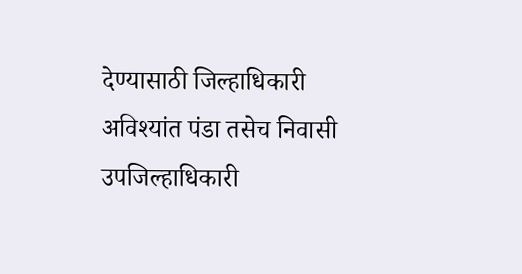देण्यासाठी जिल्हाधिकारी अविश्यांत पंडा तसेच निवासी उपजिल्हाधिकारी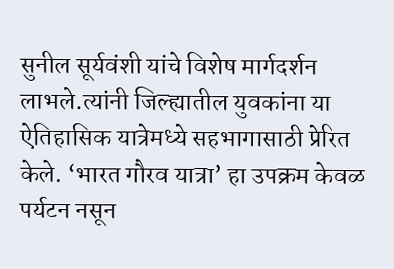सुनील सूर्यवंशी यांचे विशेष मार्गदर्शन लाभले.त्यांनी जिल्ह्यातील युवकांना या ऐतिहासिक यात्रेमध्ये सहभागासाठी प्रेरित केले. ‘भारत गौरव यात्रा’ हा उपक्रम केवळ पर्यटन नसून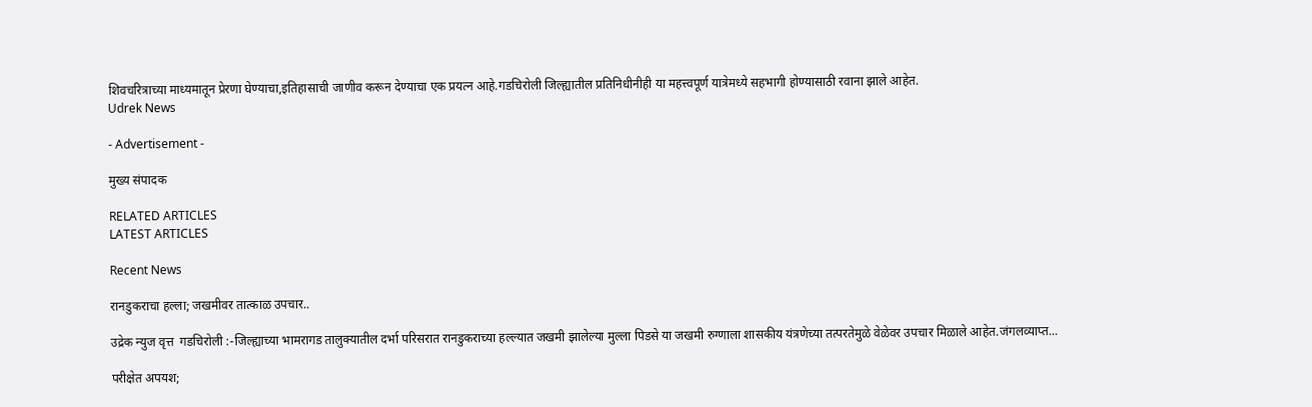शिवचरित्राच्या माध्यमातून प्रेरणा घेण्याचा,इतिहासाची जाणीव करून देण्याचा एक प्रयत्न आहे.गडचिरोली जिल्ह्यातील प्रतिनिधीनीही या महत्त्वपूर्ण यात्रेमध्ये सहभागी होण्यासाठी रवाना झाले आहेत.
Udrek News

- Advertisement -

मुख्य संपादक

RELATED ARTICLES
LATEST ARTICLES

Recent News

रानडुकराचा हल्ला; जखमीवर तात्काळ उपचार..

उद्रेक न्युज वृत्त  गडचिरोली :-जिल्ह्याच्या भामरागड तालुक्यातील दर्भा परिसरात रानडुकराच्या हल्ल्यात जखमी झालेल्या मुल्ला पिडसे या जखमी रुग्णाला शासकीय यंत्रणेच्या तत्परतेमुळे वेळेवर उपचार मिळाले आहेत.जंगलव्याप्त...

परीक्षेत अपयश;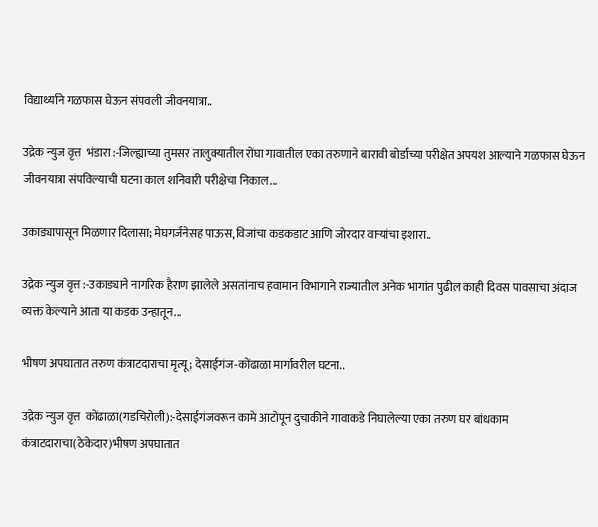विद्यार्थ्याने गळफास घेऊन संपवली जीवनयात्रा..

उद्रेक न्युज वृत्त  भंडारा :-जिल्ह्याच्या तुमसर तालुक्यातील रोंघा गावातील एका तरुणाने बारावी बोर्डाच्या परीक्षेत अपयश आल्याने गळफास घेऊन जीवनयात्रा संपविल्याची घटना काल शनिवारी परीक्षेचा निकाल...

उकाड्यापासून मिळणार दिलासा; मेघगर्जनेसह पाऊस,विजांचा कडकडाट आणि जोरदार वाऱ्यांचा इशारा..

उद्रेक न्युज वृत्त :-उकाड्याने नागरिक हैराण झालेले असतांनाच हवामान विभागाने राज्यातील अनेक भागांत पुढील काही दिवस पावसाचा अंदाज व्यक्त केल्याने आता या कडक उन्हातून...

भीषण अपघातात तरुण कंत्राटदाराचा मृत्यू; देसाईगंज-कोंढाळा मार्गावरील घटना..

उद्रेक न्युज वृत्त  कोंढाळा(गडचिरोली):-देसाईगंजवरून कामे आटोपून दुचाकीने गावाकडे निघालेल्या एका तरुण घर बांधकाम कंत्राटदाराचा(ठेकेदार)भीषण अपघातात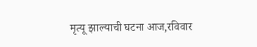मृत्यू झाल्याची घटना आज,रविवार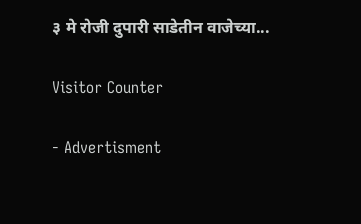३ मे रोजी दुपारी साडेतीन वाजेच्या...

Visitor Counter

- Advertisment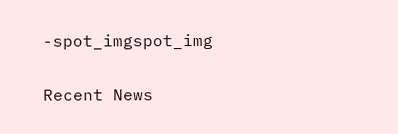-spot_imgspot_img

Recent News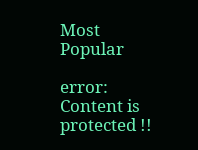Most Popular

error: Content is protected !!